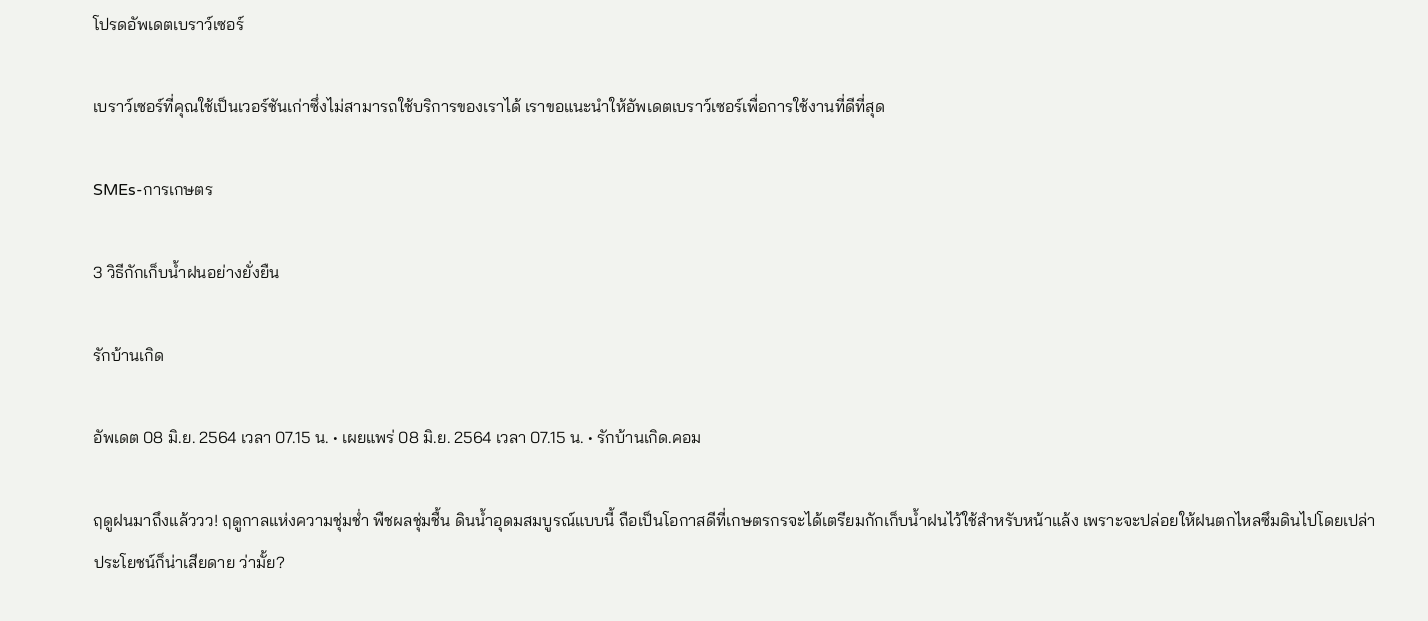โปรดอัพเดตเบราว์เซอร์

เบราว์เซอร์ที่คุณใช้เป็นเวอร์ชันเก่าซึ่งไม่สามารถใช้บริการของเราได้ เราขอแนะนำให้อัพเดตเบราว์เซอร์เพื่อการใช้งานที่ดีที่สุด

SMEs-การเกษตร

3 วิธีกักเก็บน้ำฝนอย่างยั่งยืน

รักบ้านเกิด

อัพเดต 08 มิ.ย. 2564 เวลา 07.15 น. • เผยแพร่ 08 มิ.ย. 2564 เวลา 07.15 น. • รักบ้านเกิด.คอม

ฤดูฝนมาถึงแล้ววว! ฤดูกาลแห่งความชุ่มช่ำ พืชผลชุ่มชื้น ดินน้ำอุดมสมบูรณ์แบบนี้ ถือเป็นโอกาสดีที่เกษตรกรจะได้เตรียมกักเก็บน้ำฝนไว้ใช้สำหรับหน้าแล้ง เพราะจะปล่อยให้ฝนตกไหลซึมดินไปโดยเปล่าประโยชน์ก็น่าเสียดาย ว่ามั้ย?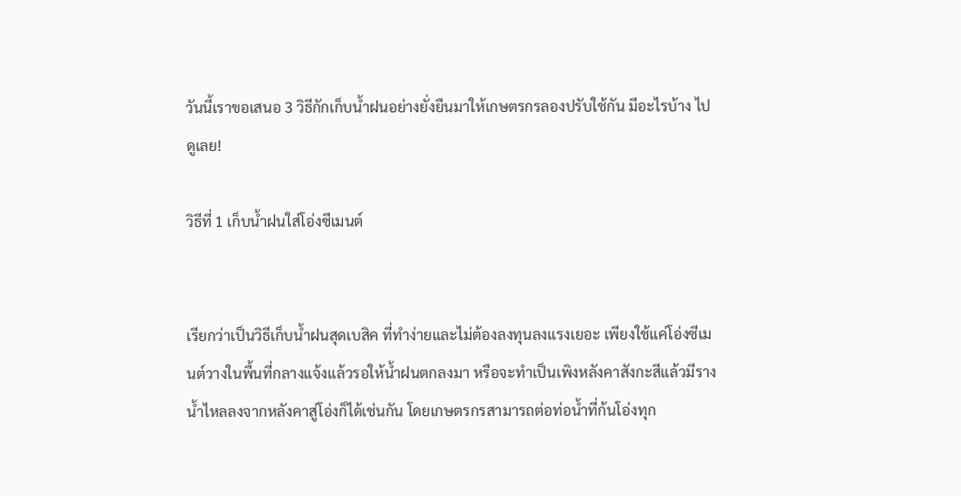วันนี้เราขอเสนอ 3 วิธีกักเก็บน้ำฝนอย่างยั่งยืนมาให้เกษตรกรลองปรับใช้กัน มีอะไรบ้าง ไปดูเลย!

วิธีที่ 1 เก็บน้ำฝนใส่โอ่งซีเมนต์


เรียกว่าเป็นวิธีเก็บน้ำฝนสุดเบสิค ที่ทำง่ายและไม่ต้องลงทุนลงแรงเยอะ เพียงใช้แค่โอ่งซีเมนต์วางในพื้นที่กลางแจ้งแล้วรอให้น้ำฝนตกลงมา หรือจะทำเป็นเพิงหลังคาสังกะสีแล้วมีรางน้ำไหลลงจากหลังคาสู่โอ่งก็ได้เช่นกัน โดยเกษตรกรสามารถต่อท่อน้ำที่ก้นโอ่งทุก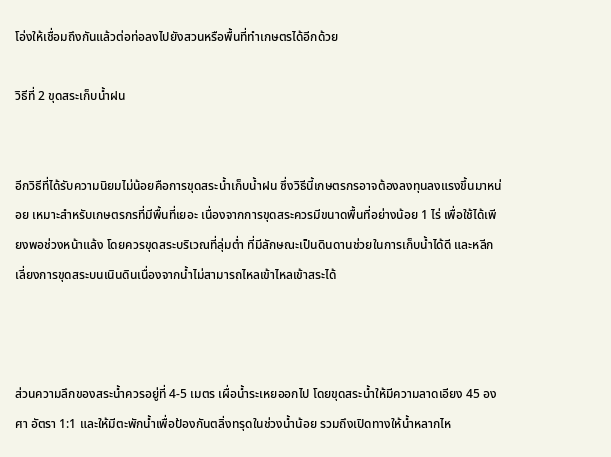โอ่งให้เชื่อมถึงกันแล้วต่อท่อลงไปยังสวนหรือพื้นที่ทำเกษตรได้อีกด้วย

วิธีที่ 2 ขุดสระเก็บน้ำฝน


อีกวิธีที่ได้รับความนิยมไม่น้อยคือการขุดสระน้ำเก็บน้ำฝน ซึ่งวิธีนี้เกษตรกรอาจต้องลงทุนลงแรงขึ้นมาหน่อย เหมาะสำหรับเกษตรกรที่มีพื้นที่เยอะ เนื่องจากการขุดสระควรมีขนาดพื้นที่อย่างน้อย 1 ไร่ เพื่อใช้ได้เพียงพอช่วงหน้าแล้ง โดยควรขุดสระบริเวณที่ลุ่มต่ำ ที่มีลักษณะเป็นดินดานช่วยในการเก็บน้ำได้ดี และหลีกเลี่ยงการขุดสระบนเนินดินเนื่องจากน้ำไม่สามารถไหลเข้าไหลเข้าสระได้



ส่วนความลึกของสระน้ำควรอยู่ที่ 4-5 เมตร เผื่อน้ำระเหยออกไป โดยขุดสระน้ำให้มีความลาดเอียง 45 องศา อัตรา 1:1 และให้มีตะพักน้ำเพื่อป้องกันตลิ่งทรุดในช่วงน้ำน้อย รวมถึงเปิดทางให้น้ำหลากไห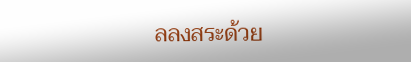ลลงสระด้วย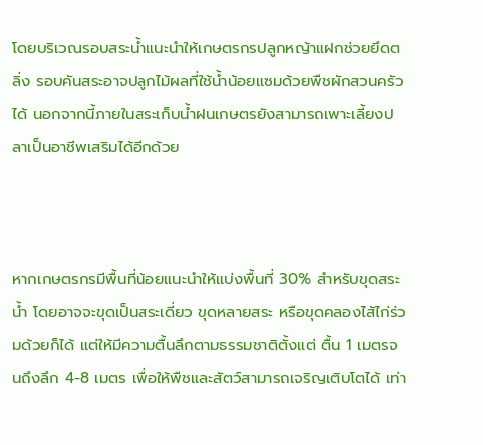โดยบริเวณรอบสระน้ำแนะนำให้เกษตรกรปลูกหญ้าแฝกช่วยยึดตลิ่ง รอบคันสระอาจปลูกไม้ผลที่ใช้น้ำน้อยแซมด้วยพืชผักสวนครัวได้ นอกจากนี้ภายในสระเก็บน้ำฝนเกษตรยังสามารถเพาะเลี้ยงปลาเป็นอาชีพเสริมได้อีกด้วย



หากเกษตรกรมีพื้นที่น้อยแนะนำให้แบ่งพื้นที่ 30% สำหรับขุดสระน้ำ โดยอาจจะขุดเป็นสระเดี่ยว ขุดหลายสระ หรือขุดคลองไส้ไก่ร่วมด้วยก็ได้ แต่ให้มีความตื้นลึกตามธรรมชาติตั้งแต่ ตื้น 1 เมตรจนถึงลึก 4-8 เมตร เพื่อให้พืชและสัตว์สามารถเจริญเติบโตได้ เท่า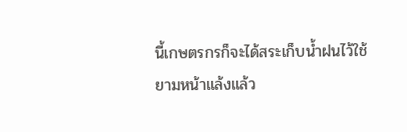นี้เกษตรกรก็จะได้สระเก็บน้ำฝนไว้ใช้ยามหน้าแล้งแล้ว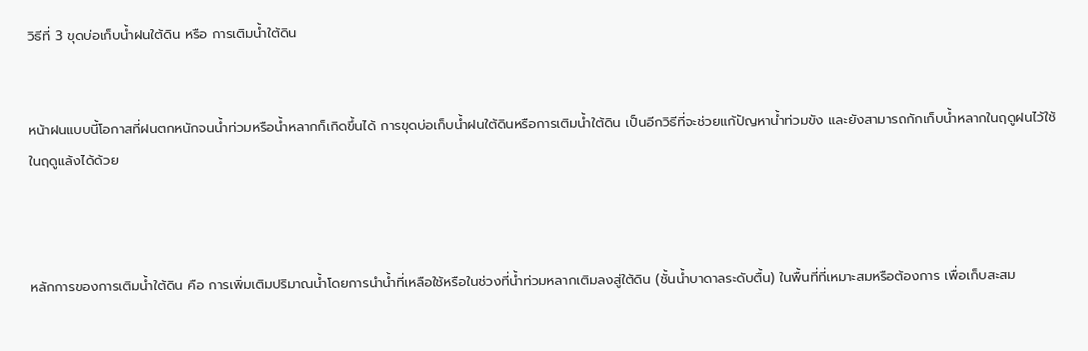วิธีที่ 3 ขุดบ่อเก็บน้ำฝนใต้ดิน หรือ การเติมน้ำใต้ดิน


หน้าฝนแบบนี้โอกาสที่ฝนตกหนักจนน้ำท่วมหรือน้ำหลากก็เกิดขึ้นได้ การขุดบ่อเก็บน้ำฝนใต้ดินหรือการเติมน้ำใต้ดิน เป็นอีกวิธีที่จะช่วยแก้ปัญหาน้ำท่วมขัง และยังสามารถกักเก็บน้ำหลากในฤดูฝนไว้ใช้ในฤดูแล้งได้ด้วย



หลักการของการเติมน้ำใต้ดิน คือ การเพิ่มเติมปริมาณน้ำโดยการนำน้ำที่เหลือใช้หรือในช่วงที่น้ำท่วมหลากเติมลงสู่ใต้ดิน (ชั้นน้ำบาดาลระดับตื้น) ในพื้นที่ที่เหมาะสมหรือต้องการ เพื่อเก็บสะสม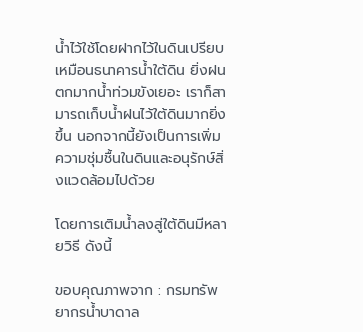น้ำไว้ใช้โดยฝากไว้ในดินเปรียบเหมือนธนาคารน้ำใต้ดิน ยิ่งฝนตกมากน้ำท่วมขังเยอะ เราก็สามารถเก็บน้ำฝนไว้ใต้ดินมากยิ่งขึ้น นอกจากนี้ยังเป็นการเพิ่มความชุ่มชื้นในดินและอนุรักษ์สิ่งแวดล้อมไปด้วย

โดยการเติมน้ำลงสู่ใต้ดินมีหลายวิธี ดังนี้

ขอบคุณภาพจาก : กรมทรัพยากรน้ำบาดาล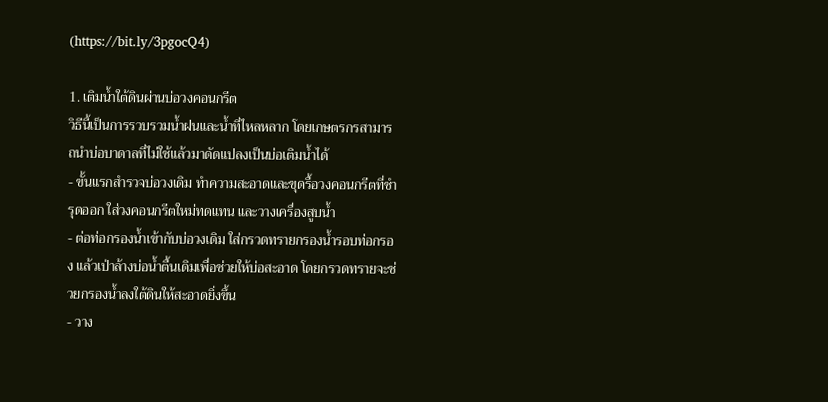(https://bit.ly/3pgocQ4)

1. เติมน้ำใต้ดินผ่านบ่อวงคอนกรีต
วิธีนี้เป็นการรวบรวมน้ำฝนและน้ำที่ไหลหลาก โดยเกษตรกรสามารถนำบ่อบาดาลที่ไม่ใช้แล้วมาดัดแปลงเป็นบ่อเติมน้ำได้
- ขั้นแรกสำรวจบ่อวงเดิม ทำความสะอาดและขุดรื้อวงคอนกรีตที่ชำรุดออก ใส่วงคอนกรีตใหม่ทดแทน และวางเครื่องสูบน้ำ
- ต่อท่อกรองน้ำเข้ากับบ่อวงเดิม ใส่กรวดทรายกรองน้ำรอบท่อกรอง แล้วเป่าล้างบ่อน้ำตื้นเดิมเพื่อช่วยให้บ่อสะอาด โดยกรวดทรายจะช่วยกรองน้ำลงใต้ดินให้สะอาดยิ่งขึ้น
- วาง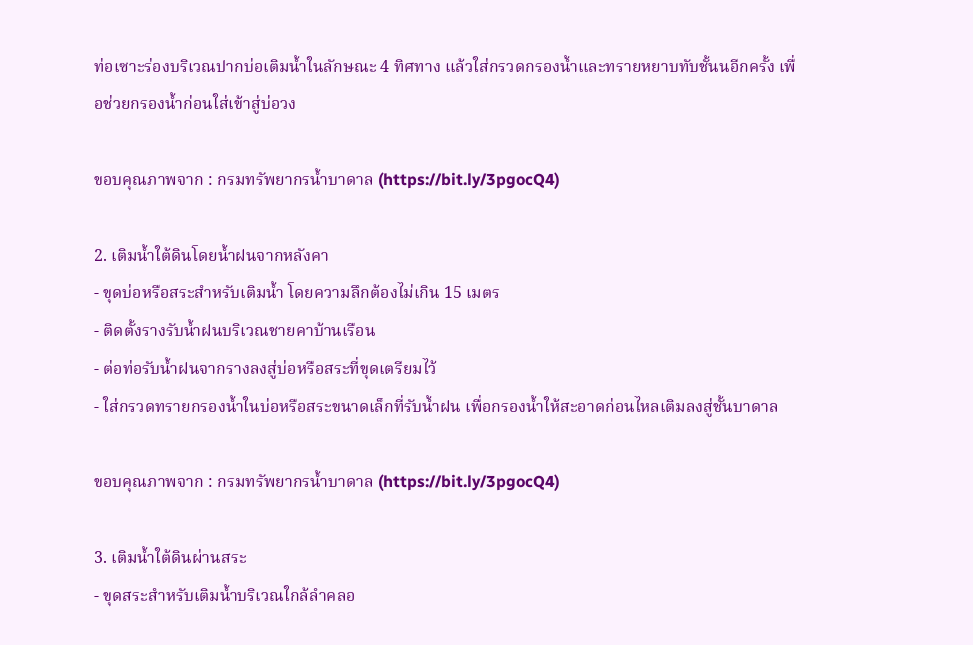ท่อเซาะร่องบริเวณปากบ่อเติมน้ำในลักษณะ 4 ทิศทาง แล้วใส่กรวดกรองน้ำและทรายหยาบทับชั้นนอีกครั้ง เพื่อช่วยกรองน้ำก่อนใส่เข้าสู่บ่อวง

ขอบคุณภาพจาก : กรมทรัพยากรน้ำบาดาล (https://bit.ly/3pgocQ4)

2. เติมน้ำใต้ดินโดยน้ำฝนจากหลังคา
- ขุดบ่อหรือสระสำหรับเติมน้ำ โดยความลึกต้องไม่เกิน 15 เมตร
- ติดตั้งรางรับน้ำฝนบริเวณชายคาบ้านเรือน
- ต่อท่อรับน้ำฝนจากรางลงสู่บ่อหรือสระที่ขุดเตรียมไว้
- ใส่กรวดทรายกรองน้ำในบ่อหรือสระขนาดเล็กที่รับน้ำฝน เพื่อกรองน้ำให้สะอาดก่อนไหลเติมลงสู่ชั้นบาดาล

ขอบคุณภาพจาก : กรมทรัพยากรน้ำบาดาล (https://bit.ly/3pgocQ4)

3. เติมน้ำใต้ดินผ่านสระ
- ขุดสระสำหรับเติมน้ำบริเวณใกล้ลำคลอ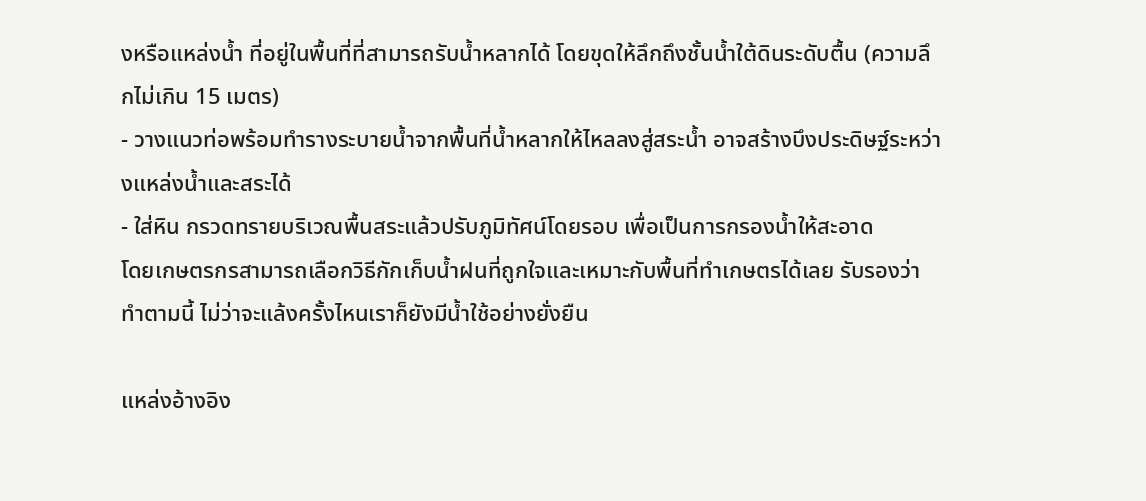งหรือแหล่งน้ำ ที่อยู่ในพื้นที่ที่สามารถรับน้ำหลากได้ โดยขุดให้ลึกถึงชั้นน้ำใต้ดินระดับตื้น (ความลึกไม่เกิน 15 เมตร)
- วางแนวท่อพร้อมทำรางระบายน้ำจากพื้นที่น้ำหลากให้ไหลลงสู่สระน้ำ อาจสร้างบึงประดิษฐ์ระหว่างแหล่งน้ำและสระได้
- ใส่หิน กรวดทรายบริเวณพื้นสระแล้วปรับภูมิทัศน์โดยรอบ เพื่อเป็นการกรองน้ำให้สะอาด
โดยเกษตรกรสามารถเลือกวิธีกักเก็บน้ำฝนที่ถูกใจและเหมาะกับพื้นที่ทำเกษตรได้เลย รับรองว่าทำตามนี้ ไม่ว่าจะแล้งครั้งไหนเราก็ยังมีน้ำใช้อย่างยั่งยืน

แหล่งอ้างอิง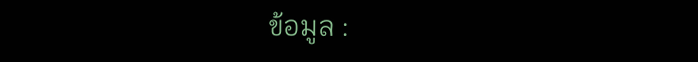ข้อมูล :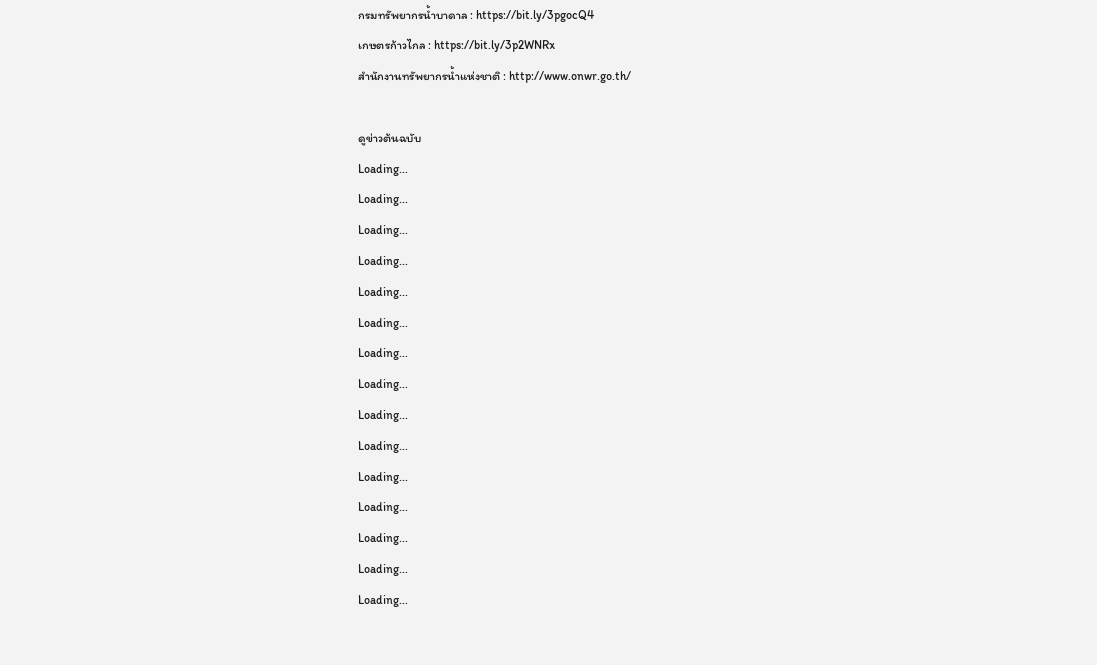กรมทรัพยากรน้ำบาดาล : https://bit.ly/3pgocQ4
เกษตรก้าวไกล : https://bit.ly/3p2WNRx
สำนักงานทรัพยากรน้ำแห่งชาติ : http://www.onwr.go.th/

ดูข่าวต้นฉบับ
Loading...
Loading...
Loading...
Loading...
Loading...
Loading...
Loading...
Loading...
Loading...
Loading...
Loading...
Loading...
Loading...
Loading...
Loading...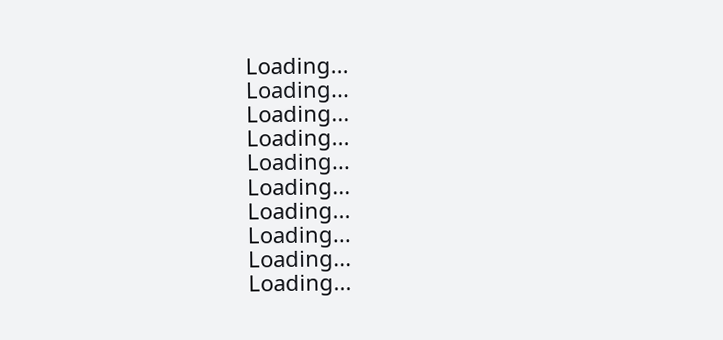Loading...
Loading...
Loading...
Loading...
Loading...
Loading...
Loading...
Loading...
Loading...
Loading...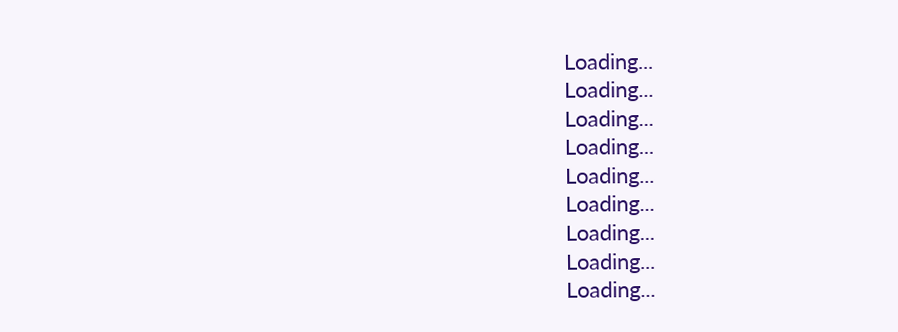Loading...
Loading...
Loading...
Loading...
Loading...
Loading...
Loading...
Loading...
Loading...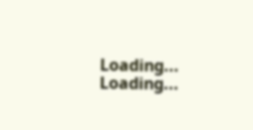Loading...
Loading...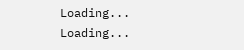Loading...
Loading...